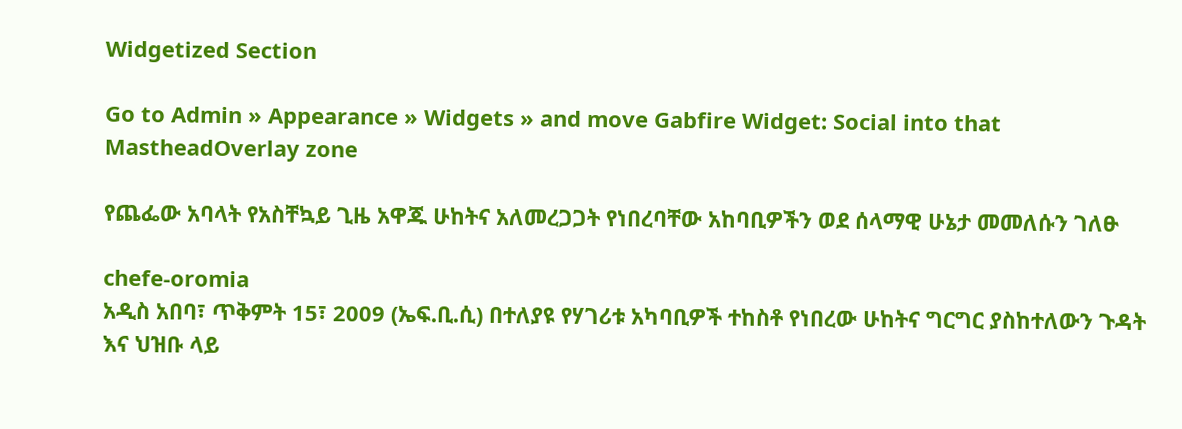Widgetized Section

Go to Admin » Appearance » Widgets » and move Gabfire Widget: Social into that MastheadOverlay zone

የጨፌው አባላት የአስቸኳይ ጊዜ አዋጁ ሁከትና አለመረጋጋት የነበረባቸው አከባቢዎችን ወደ ሰላማዊ ሁኔታ መመለሱን ገለፁ

chefe-oromia
አዲስ አበባ፣ ጥቅምት 15፣ 2009 (ኤፍ.ቢ.ሲ) በተለያዩ የሃገሪቱ አካባቢዎች ተከስቶ የነበረው ሁከትና ግርግር ያስከተለውን ጉዳት እና ህዝቡ ላይ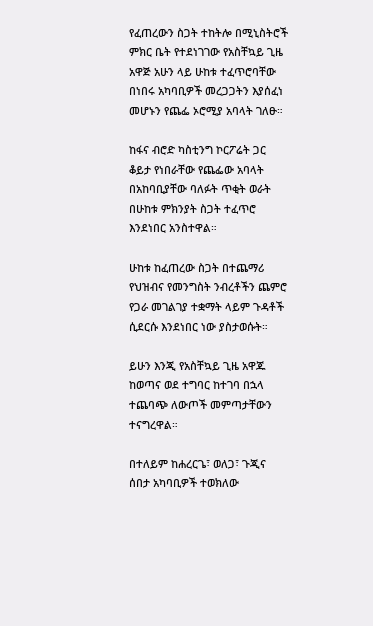የፈጠረውን ስጋት ተከትሎ በሚኒስትሮች ምክር ቤት የተደነገገው የአስቸኳይ ጊዜ አዋጅ አሁን ላይ ሁከቱ ተፈጥሮባቸው በነበሩ አካባቢዎች መረጋጋትን እያሰፈነ መሆኑን የጨፌ ኦሮሚያ አባላት ገለፁ።

ከፋና ብሮድ ካስቲንግ ኮርፖሬት ጋር ቆይታ የነበራቸው የጨፌው አባላት በአከባቢያቸው ባለፉት ጥቂት ወራት በሁከቱ ምክንያት ስጋት ተፈጥሮ እንደነበር አንስተዋል።

ሁከቱ ከፈጠረው ስጋት በተጨማሪ የህዝብና የመንግስት ንብረቶችን ጨምሮ የጋራ መገልገያ ተቋማት ላይም ጉዳቶች ሲደርሱ እንደነበር ነው ያስታወሱት።

ይሁን እንጂ የአስቸኳይ ጊዜ አዋጁ ከወጣና ወደ ተግባር ከተገባ በኋላ ተጨባጭ ለውጦች መምጣታቸውን ተናግረዋል።

በተለይም ከሐረርጌ፣ ወለጋ፣ ጉጂና ሰበታ አካባቢዎች ተወክለው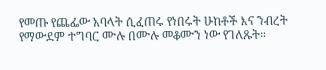የመጡ የጨፌው አባላት ሲፈጠሩ የነበሩት ሁከቶች እና ንብረት የማውደም ተግባር ሙሉ በሙሉ መቆሙን ነው የገለጹት።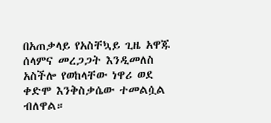በአጠቃላይ የአስቸኳይ ጊዜ አዋጁ ሰላምና መረጋጋት እንዲመለስ አስችሎ የወከላቸው ነዋሪ ወደ ቀድሞ እንቅስቃሴው ተመልሷል ብለዋል።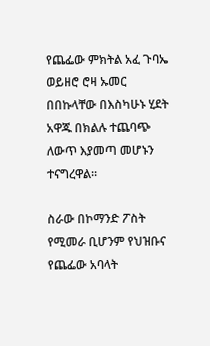የጨፌው ምክትል አፈ ጉባኤ ወይዘሮ ሮዛ ኡመር በበኩላቸው በእስካሁኑ ሂደት አዋጁ በክልሉ ተጨባጭ ለውጥ እያመጣ መሆኑን ተናግረዋል።

ስራው በኮማንድ ፖስት የሚመራ ቢሆንም የህዝቡና የጨፌው አባላት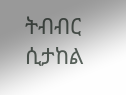ትብብር ሲታከል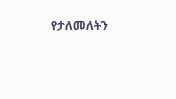የታለመለትን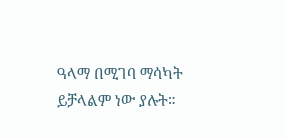ዓላማ በሚገባ ማሳካት ይቻላልም ነው ያሉት።